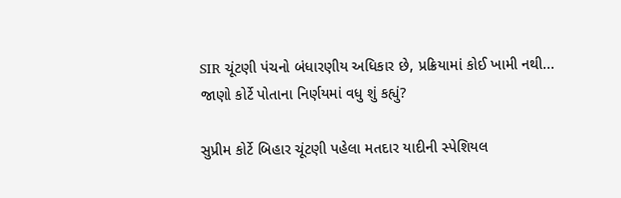SIR ચૂંટણી પંચનો બંધારણીય અધિકાર છે, પ્રક્રિયામાં કોઈ ખામી નથી... જાણો કોર્ટે પોતાના નિર્ણયમાં વધુ શું કહ્યું?

સુપ્રીમ કોર્ટે બિહાર ચૂંટણી પહેલા મતદાર યાદીની સ્પેશિયલ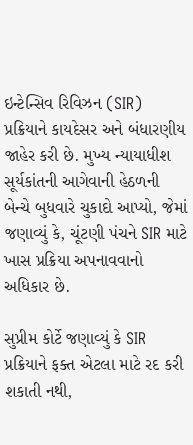ઇન્ટેન્સિવ રિવિઝન (SIR) પ્રક્રિયાને કાયદેસર અને બંધારણીય જાહેર કરી છે. મુખ્ય ન્યાયાધીશ સૂર્યકાંતની આગેવાની હેઠળની બેન્ચે બુધવારે ચુકાદો આપ્યો, જેમાં જણાવ્યું કે, ચૂંટણી પંચને SIR માટે ખાસ પ્રક્રિયા અપનાવવાનો અધિકાર છે.

સુપ્રીમ કોર્ટે જણાવ્યું કે SIR પ્રક્રિયાને ફક્ત એટલા માટે રદ કરી શકાતી નથી,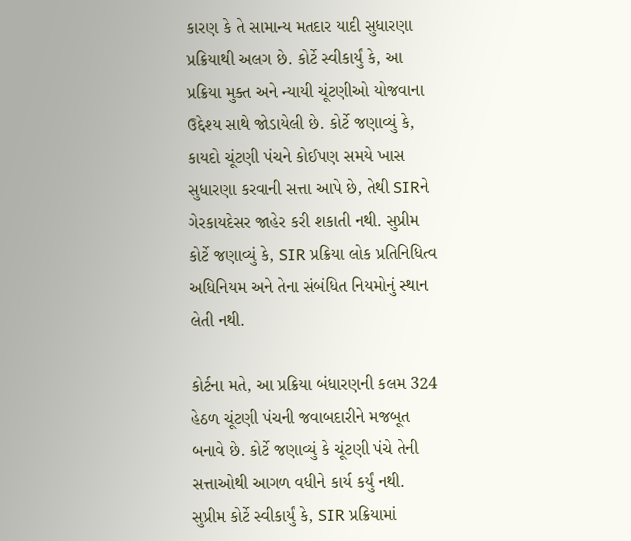કારણ કે તે સામાન્ય મતદાર યાદી સુધારણા પ્રક્રિયાથી અલગ છે. કોર્ટે સ્વીકાર્યું કે, આ પ્રક્રિયા મુક્ત અને ન્યાયી ચૂંટણીઓ યોજવાના ઉદ્દેશ્ય સાથે જોડાયેલી છે. કોર્ટે જણાવ્યું કે, કાયદો ચૂંટણી પંચને કોઈપણ સમયે ખાસ સુધારણા કરવાની સત્તા આપે છે, તેથી SIRને ગેરકાયદેસર જાહેર કરી શકાતી નથી. સુપ્રીમ કોર્ટે જણાવ્યું કે, SIR પ્રક્રિયા લોક પ્રતિનિધિત્વ અધિનિયમ અને તેના સંબંધિત નિયમોનું સ્થાન લેતી નથી.

કોર્ટના મતે, આ પ્રક્રિયા બંધારણની કલમ 324 હેઠળ ચૂંટણી પંચની જવાબદારીને મજબૂત બનાવે છે. કોર્ટે જણાવ્યું કે ચૂંટણી પંચે તેની સત્તાઓથી આગળ વધીને કાર્ય કર્યું નથી. સુપ્રીમ કોર્ટે સ્વીકાર્યું કે, SIR પ્રક્રિયામાં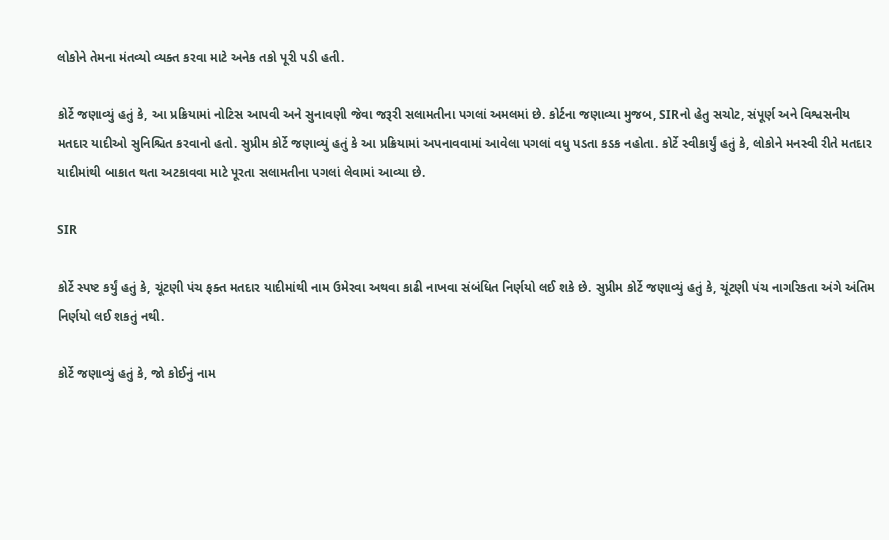લોકોને તેમના મંતવ્યો વ્યક્ત કરવા માટે અનેક તકો પૂરી પડી હતી.

કોર્ટે જણાવ્યું હતું કે, આ પ્રક્રિયામાં નોટિસ આપવી અને સુનાવણી જેવા જરૂરી સલામતીના પગલાં અમલમાં છે. કોર્ટના જણાવ્યા મુજબ, SIRનો હેતુ સચોટ, સંપૂર્ણ અને વિશ્વસનીય મતદાર યાદીઓ સુનિશ્ચિત કરવાનો હતો. સુપ્રીમ કોર્ટે જણાવ્યું હતું કે આ પ્રક્રિયામાં અપનાવવામાં આવેલા પગલાં વધુ પડતા કડક નહોતા. કોર્ટે સ્વીકાર્યું હતું કે, લોકોને મનસ્વી રીતે મતદાર યાદીમાંથી બાકાત થતા અટકાવવા માટે પૂરતા સલામતીના પગલાં લેવામાં આવ્યા છે.

SIR

કોર્ટે સ્પષ્ટ કર્યું હતું કે, ચૂંટણી પંચ ફક્ત મતદાર યાદીમાંથી નામ ઉમેરવા અથવા કાઢી નાખવા સંબંધિત નિર્ણયો લઈ શકે છે. સુપ્રીમ કોર્ટે જણાવ્યું હતું કે, ચૂંટણી પંચ નાગરિકતા અંગે અંતિમ નિર્ણયો લઈ શકતું નથી.

કોર્ટે જણાવ્યું હતું કે, જો કોઈનું નામ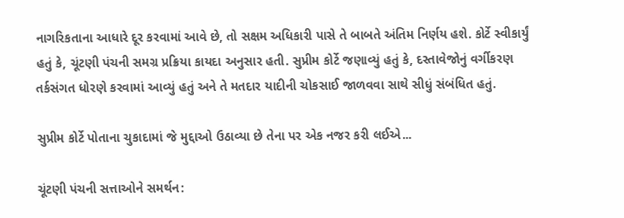નાગરિકતાના આધારે દૂર કરવામાં આવે છે, તો સક્ષમ અધિકારી પાસે તે બાબતે અંતિમ નિર્ણય હશે. કોર્ટે સ્વીકાર્યું હતું કે, ચૂંટણી પંચની સમગ્ર પ્રક્રિયા કાયદા અનુસાર હતી. સુપ્રીમ કોર્ટે જણાવ્યું હતું કે, દસ્તાવેજોનું વર્ગીકરણ તર્કસંગત ધોરણે કરવામાં આવ્યું હતું અને તે મતદાર યાદીની ચોકસાઈ જાળવવા સાથે સીધું સંબંધિત હતું.

સુપ્રીમ કોર્ટે પોતાના ચુકાદામાં જે મુદ્દાઓ ઉઠાવ્યા છે તેના પર એક નજર કરી લઈએ...

ચૂંટણી પંચની સત્તાઓને સમર્થન: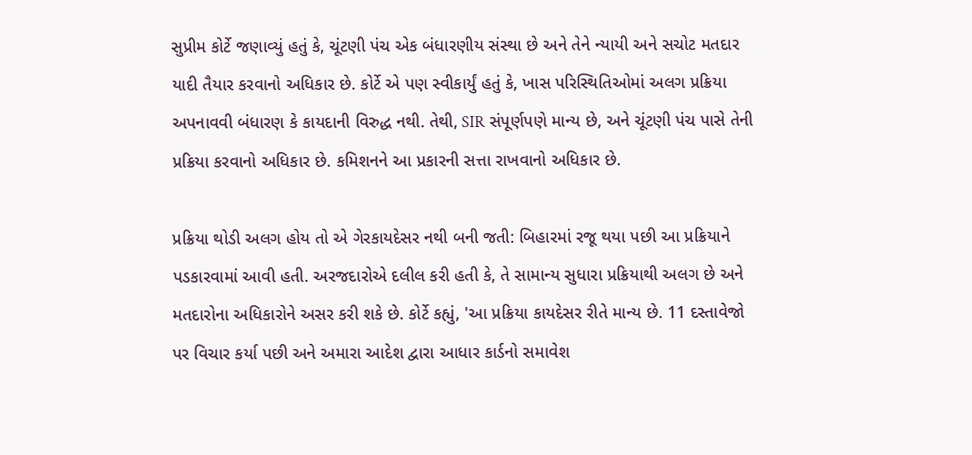સુપ્રીમ કોર્ટે જણાવ્યું હતું કે, ચૂંટણી પંચ એક બંધારણીય સંસ્થા છે અને તેને ન્યાયી અને સચોટ મતદાર યાદી તૈયાર કરવાનો અધિકાર છે. કોર્ટે એ પણ સ્વીકાર્યું હતું કે, ખાસ પરિસ્થિતિઓમાં અલગ પ્રક્રિયા અપનાવવી બંધારણ કે કાયદાની વિરુદ્ધ નથી. તેથી, SIR સંપૂર્ણપણે માન્ય છે, અને ચૂંટણી પંચ પાસે તેની પ્રક્રિયા કરવાનો અધિકાર છે. કમિશનને આ પ્રકારની સત્તા રાખવાનો અધિકાર છે.

પ્રક્રિયા થોડી અલગ હોય તો એ ગેરકાયદેસર નથી બની જતી: બિહારમાં રજૂ થયા પછી આ પ્રક્રિયાને પડકારવામાં આવી હતી. અરજદારોએ દલીલ કરી હતી કે, તે સામાન્ય સુધારા પ્રક્રિયાથી અલગ છે અને મતદારોના અધિકારોને અસર કરી શકે છે. કોર્ટે કહ્યું, 'આ પ્રક્રિયા કાયદેસર રીતે માન્ય છે. 11 દસ્તાવેજો પર વિચાર કર્યા પછી અને અમારા આદેશ દ્વારા આધાર કાર્ડનો સમાવેશ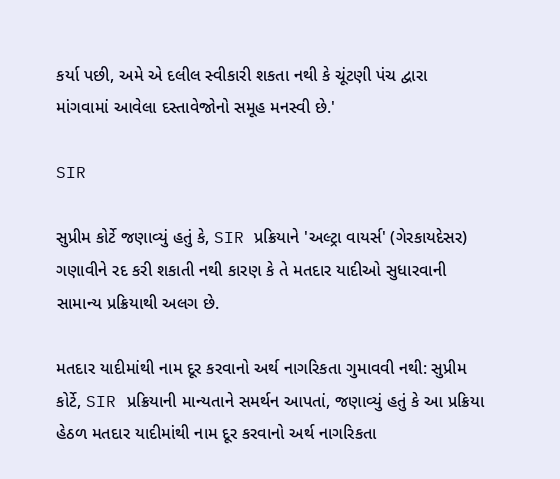કર્યા પછી, અમે એ દલીલ સ્વીકારી શકતા નથી કે ચૂંટણી પંચ દ્વારા માંગવામાં આવેલા દસ્તાવેજોનો સમૂહ મનસ્વી છે.'

SIR

સુપ્રીમ કોર્ટે જણાવ્યું હતું કે, SIR પ્રક્રિયાને 'અલ્ટ્રા વાયર્સ' (ગેરકાયદેસર) ગણાવીને રદ કરી શકાતી નથી કારણ કે તે મતદાર યાદીઓ સુધારવાની સામાન્ય પ્રક્રિયાથી અલગ છે.

મતદાર યાદીમાંથી નામ દૂર કરવાનો અર્થ નાગરિકતા ગુમાવવી નથી: સુપ્રીમ કોર્ટે, SIR પ્રક્રિયાની માન્યતાને સમર્થન આપતાં, જણાવ્યું હતું કે આ પ્રક્રિયા હેઠળ મતદાર યાદીમાંથી નામ દૂર કરવાનો અર્થ નાગરિકતા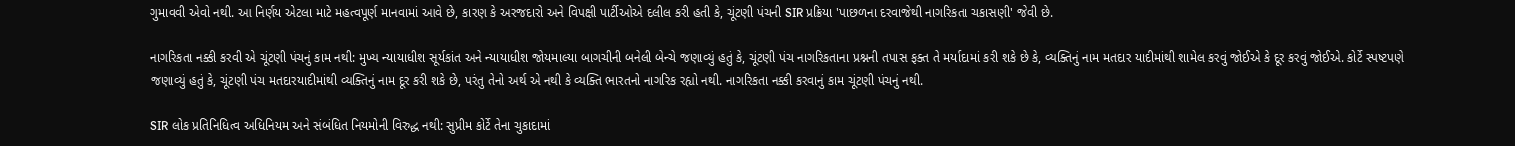ગુમાવવી એવો નથી. આ નિર્ણય એટલા માટે મહત્વપૂર્ણ માનવામાં આવે છે, કારણ કે અરજદારો અને વિપક્ષી પાર્ટીઓએ દલીલ કરી હતી કે, ચૂંટણી પંચની SIR પ્રક્રિયા 'પાછળના દરવાજેથી નાગરિકતા ચકાસણી' જેવી છે.

નાગરિકતા નક્કી કરવી એ ચૂંટણી પંચનું કામ નથી: મુખ્ય ન્યાયાધીશ સૂર્યકાંત અને ન્યાયાધીશ જોયમાલ્યા બાગચીની બનેલી બેન્ચે જણાવ્યું હતું કે, ચૂંટણી પંચ નાગરિકતાના પ્રશ્નની તપાસ ફક્ત તે મર્યાદામાં કરી શકે છે કે, વ્યક્તિનું નામ મતદાર યાદીમાંથી શામેલ કરવું જોઈએ કે દૂર કરવું જોઈએ. કોર્ટે સ્પષ્ટપણે જણાવ્યું હતું કે, ચૂંટણી પંચ મતદારયાદીમાંથી વ્યક્તિનું નામ દૂર કરી શકે છે, પરંતુ તેનો અર્થ એ નથી કે વ્યક્તિ ભારતનો નાગરિક રહ્યો નથી. નાગરિકતા નક્કી કરવાનું કામ ચૂંટણી પંચનું નથી.

SIR લોક પ્રતિનિધિત્વ અધિનિયમ અને સંબંધિત નિયમોની વિરુદ્ધ નથી: સુપ્રીમ કોર્ટે તેના ચુકાદામાં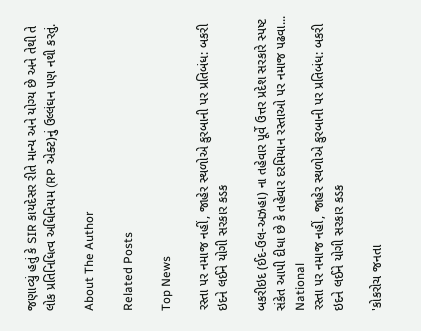જણાવ્યું હતું કે SIR કાયદેસર રીતે માન્ય અને યોગ્ય છે અને તેથી તે લોક પ્રતિનિધિત્વ અધિનિયમ (RP એક્ટ)નું ઉલ્લંઘન પણ નથી કરતું.

About The Author

Related Posts

Top News

રસ્તા પર નમાજ નહીં, જાહેર સ્થળોએ કુરબાની પર પ્રતિબંધ: બકરી ઇદને લઈને યોગી સરકાર કડક

બકરીઇદ (ઈદ-ઉલ-અઝહા) ના તહેવાર પૂર્વે ઉત્તર પ્રદેશ સરકારે સ્પષ્ટ સંકેત આપી દીધા છે કે તહેવાર દરમિયાન રસ્તાઓ પર નમાજ પઢવા...
National
રસ્તા પર નમાજ નહીં, જાહેર સ્થળોએ કુરબાની પર પ્રતિબંધ: બકરી ઇદને લઈને યોગી સરકાર કડક

'કોકરોચ જનતા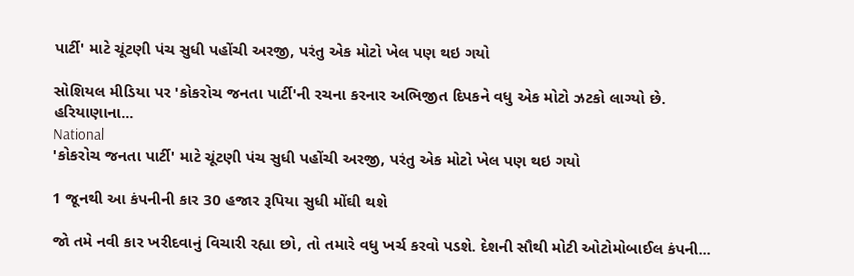પાર્ટી' માટે ચૂંટણી પંચ સુધી પહોંચી અરજી, પરંતુ એક મોટો ખેલ પણ થઇ ગયો

સોશિયલ મીડિયા પર 'કોકરોચ જનતા પાર્ટી'ની રચના કરનાર અભિજીત દિપકને વધુ એક મોટો ઝટકો લાગ્યો છે. હરિયાણાના...
National
'કોકરોચ જનતા પાર્ટી' માટે ચૂંટણી પંચ સુધી પહોંચી અરજી, પરંતુ એક મોટો ખેલ પણ થઇ ગયો

1 જૂનથી આ કંપનીની કાર 30 હજાર રૂપિયા સુધી મોંઘી થશે

જો તમે નવી કાર ખરીદવાનું વિચારી રહ્યા છો, તો તમારે વધુ ખર્ચ કરવો પડશે. દેશની સૌથી મોટી ઓટોમોબાઈલ કંપની...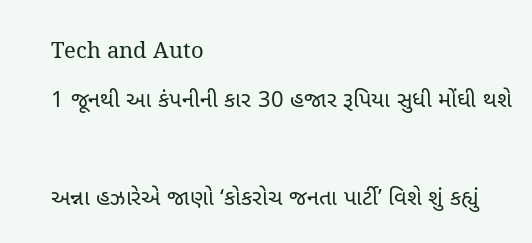Tech and Auto
1 જૂનથી આ કંપનીની કાર 30 હજાર રૂપિયા સુધી મોંઘી થશે

અન્ના હઝારેએ જાણો ‘કોકરોચ જનતા પાર્ટી’ વિશે શું કહ્યું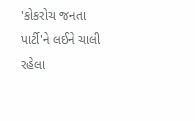'કોકરોચ જનતા પાર્ટી'ને લઈને ચાલી રહેલા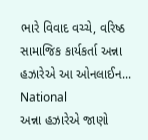ભારે વિવાદ વચ્ચે, વરિષ્ઠ સામાજિક કાર્યકર્તા અન્ના હઝારેએ આ ઓનલાઈન...
National
અન્ના હઝારેએ જાણો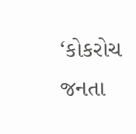‘કોકરોચ જનતા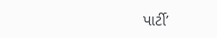પાર્ટી’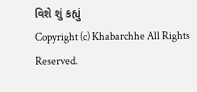વિશે શું કહ્યું
Copyright (c) Khabarchhe All Rights Reserved.